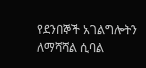የደንበኞች አገልግሎትን ለማሻሻል ሲባል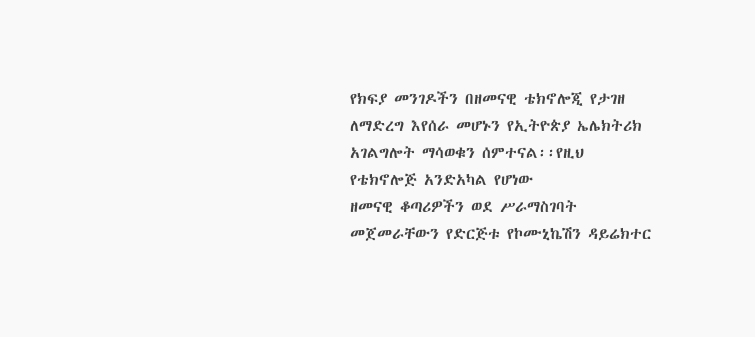የክፍያ መንገዶችን በዘመናዊ ቴክኖሎጂ የታገዘ ለማድረግ እየሰራ መሆኑን የኢትዮጵያ ኤሌክትሪክ አገልግሎት ማሳወቁን ሰምተናል፡፡የዚህ የቴክኖሎጅ አንድአካል የሆነው
ዘመናዊ ቆጣሪዎችን ወደ ሥራማስገባት መጀመራቸውን የድርጅቱ የኮሙኒኬሽን ዳይሬክተር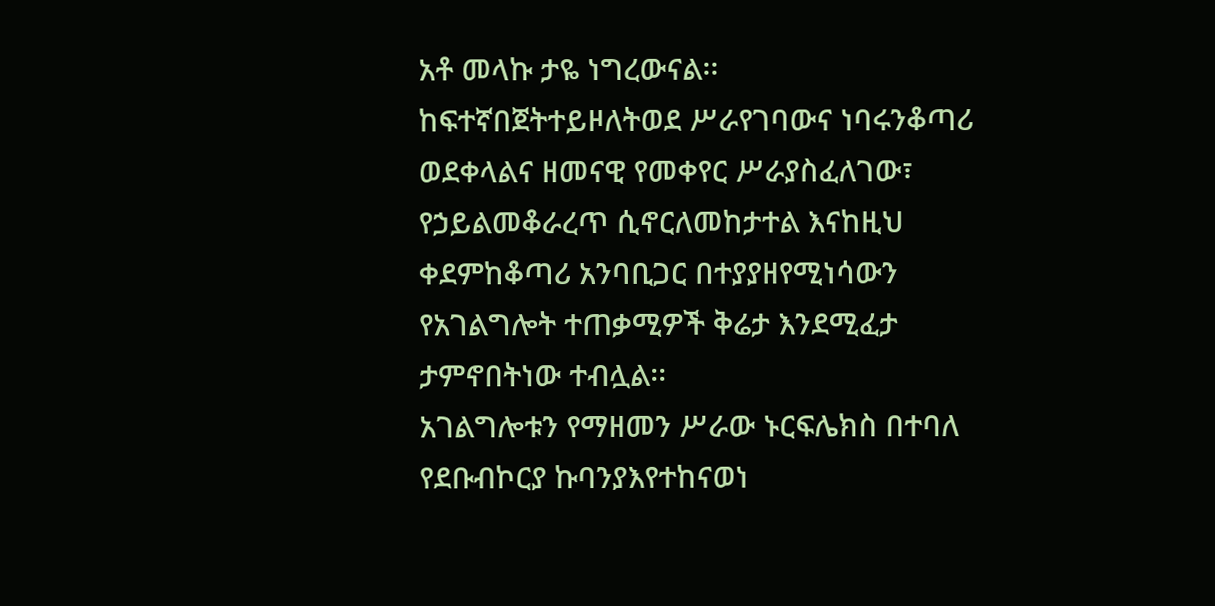አቶ መላኩ ታዬ ነግረውናል፡፡
ከፍተኛበጀትተይዞለትወደ ሥራየገባውና ነባሩንቆጣሪ ወደቀላልና ዘመናዊ የመቀየር ሥራያስፈለገው፣ የኃይልመቆራረጥ ሲኖርለመከታተል እናከዚህ ቀደምከቆጣሪ አንባቢጋር በተያያዘየሚነሳውን የአገልግሎት ተጠቃሚዎች ቅሬታ እንደሚፈታ ታምኖበትነው ተብሏል፡፡
አገልግሎቱን የማዘመን ሥራው ኑርፍሌክስ በተባለ የደቡብኮርያ ኩባንያእየተከናወነ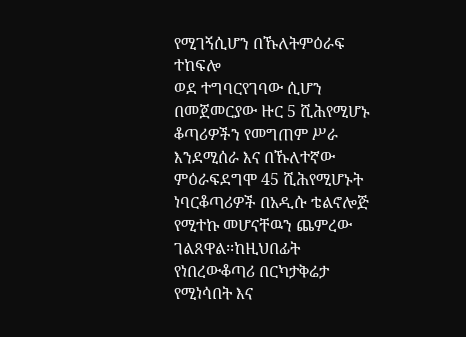የሚገኝሲሆን በኹለትምዕራፍ ተከፍሎ
ወደ ተግባርየገባው ሲሆን በመጀመርያው ዙር 5 ሺሕየሚሆኑ ቆጣሪዎችን የመግጠም ሥራ እንደሚሰራ እና በኹለተኛው ምዕራፍደግሞ 45 ሺሕየሚሆኑት ነባርቆጣሪዎች በአዲሱ ቴልኖሎጅ የሚተኩ መሆናቸዉን ጨምረው ገልጸዋል፡፡ከዚህበፊት የነበረውቆጣሪ በርካታቅሬታ የሚነሳበት እና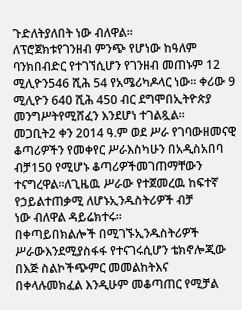ጉድለትያለበት ነው ብለዋል፡፡
ለፕሮጀክቱየገንዘብ ምንጭ የሆነው ከዓለም ባንክበብድር የተገኘሲሆን የገንዘብ መጠኑም 12 ሚሊዮን546 ሺሕ 54 የአሜሪካዶላር ነው፡፡ ቀሪው 9 ሚሊዮን 640 ሺሕ 450 ብር ደግሞበኢትዮጵያ መንግሥትየሚሸፈን እንደሆነ ተገልጿል፡፡
መጋቢት2 ቀን 2014 ዓ.ም ወደ ሥራ የገባውዘመናዊ ቆጣሪዎችን የመቀየር ሥራእስካሁን በአዲስአበባ ብቻ150 የሚሆኑ ቆጣሪዎችመገጠማቸውን ተናግረዋል፡፡ለጊዜዉ ሥራው የተጀመረዉ ከፍተኛ የኃይልተጠቃሚ ለሆኑኢንዱስትሪዎች ብቻ
ነው ብለዋል ዳይሬክተሩ፡፡
በቀጣይበክልሎች በሚገኙኢንዱስትሪዎች ሥራውእንደሚያስፋፋ የተናገሩሲሆን ቴክኖሎጂው በእጅ ስልኮችጭምር መመልከትእና በቀላሉመክፈል እንዲሁም መቆጣጠር የሚቻል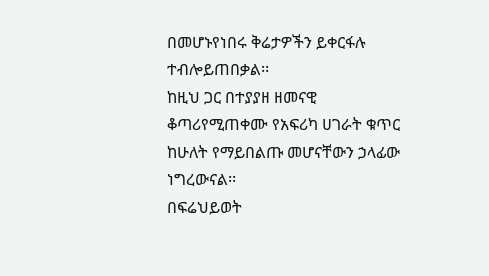በመሆኑየነበሩ ቅሬታዎችን ይቀርፋሉ ተብሎይጠበቃል፡፡
ከዚህ ጋር በተያያዘ ዘመናዊ ቆጣሪየሚጠቀሙ የአፍሪካ ሀገራት ቁጥር ከሁለት የማይበልጡ መሆናቸውን ኃላፊው
ነግረውናል፡፡
በፍሬህይወት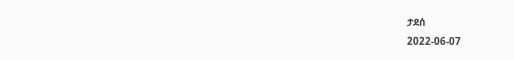ታደሰ
2022-06-07